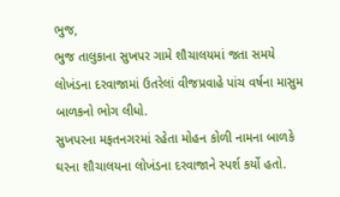ભુજ,
ભુજ તાલુકાના સુખપર ગામે શૌચાલયમાં જતા સમયે લોખંડના દરવાજામાં ઉતરેલાં વીજપ્રવાહે પાંચ વર્ષના માસુમ બાળકનો ભોગ લીધો.
સુખપરના મફતનગરમાં રહેતા મોહન કોળી નામના બાળકે ઘરના શૌચાલયના લોખંડના દરવાજાને સ્પર્શ કર્યો હતો.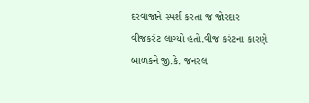દરવાજાને સ્પર્શ કરતા જ જોરદાર વીજકરંટ લાગ્યો હતો.વીજ કરંટના કારણે બાળકને જી.કે. જનરલ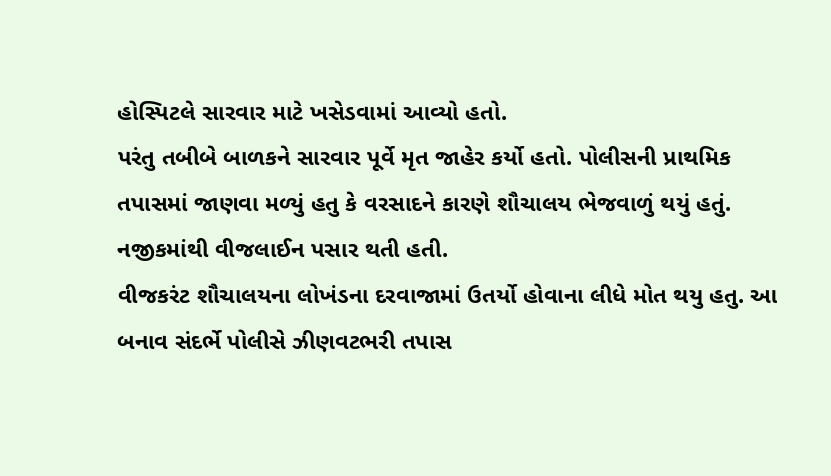હોસ્પિટલે સારવાર માટે ખસેડવામાં આવ્યો હતો.
પરંતુ તબીબે બાળકને સારવાર પૂર્વે મૃત જાહેર કર્યો હતો. પોલીસની પ્રાથમિક તપાસમાં જાણવા મળ્યું હતુ કે વરસાદને કારણે શૌચાલય ભેજવાળું થયું હતું. નજીકમાંથી વીજલાઈન પસાર થતી હતી.
વીજકરંટ શૌચાલયના લોખંડના દરવાજામાં ઉતર્યો હોવાના લીધે મોત થયુ હતુ. આ બનાવ સંદર્ભે પોલીસે ઝીણવટભરી તપાસ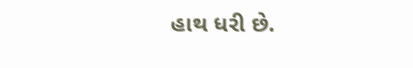હાથ ધરી છે.